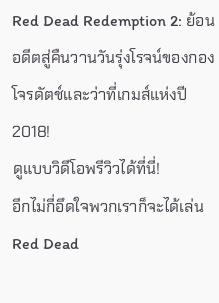Red Dead Redemption 2: ย้อนอดีตสู่คืนวานวันรุ่งโรจน์ของกองโจรดัตช์และว่าที่เกมส์แห่งปี 2018!
ดูแบบวิดีโอพรีวิวได้ที่นี่!
อีกไม่กี่อึดใจพวกเราก็จะได้เล่น Red Dead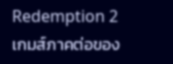Redemption 2 เกมส์ภาคต่อของ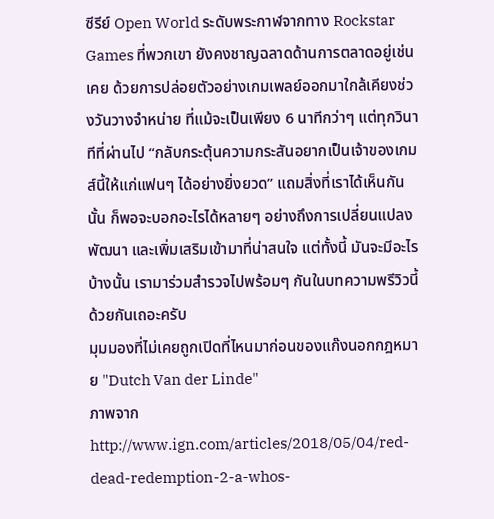ซีรีย์ Open World ระดับพระกาฬจากทาง Rockstar Games ที่พวกเขา ยังคงชาญฉลาดด้านการตลาดอยู่เช่นเคย ด้วยการปล่อยตัวอย่างเกมเพลย์ออกมาใกล้เคียงช่วงวันวางจำหน่าย ที่แม้จะเป็นเพียง 6 นาทีกว่าๆ แต่ทุกวินาทีที่ผ่านไป “กลับกระตุ้นความกระสันอยากเป็นเจ้าของเกมส์นี้ให้แก่แฟนๆ ได้อย่างยิ่งยวด” แถมสิ่งที่เราได้เห็นกันนั้น ก็พอจะบอกอะไรได้หลายๆ อย่างถึงการเปลี่ยนแปลง พัฒนา และเพิ่มเสริมเข้ามาที่น่าสนใจ แต่ทั้งนี้ มันจะมีอะไรบ้างนั้น เรามาร่วมสำรวจไปพร้อมๆ กันในบทความพรีวิวนี้ด้วยกันเถอะครับ
มุมมองที่ไม่เคยถูกเปิดที่ไหนมาก่อนของแก๊งนอกกฎหมาย "Dutch Van der Linde"
ภาพจาก http://www.ign.com/articles/2018/05/04/red-dead-redemption-2-a-whos-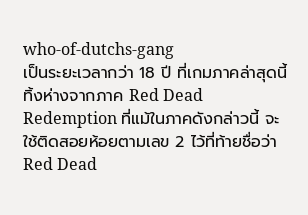who-of-dutchs-gang
เป็นระยะเวลากว่า 18 ปี ที่เกมภาคล่าสุดนี้ ทิ้งห่างจากภาค Red Dead Redemption ที่แม้ในภาคดังกล่าวนี้ จะใช้ติดสอยห้อยตามเลข 2 ไว้ที่ท้ายชื่อว่า Red Dead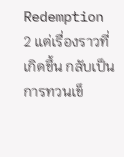Redemption 2 แต่เรื่องราวที่เกิดขึ้น กลับเป็นการทวนเข็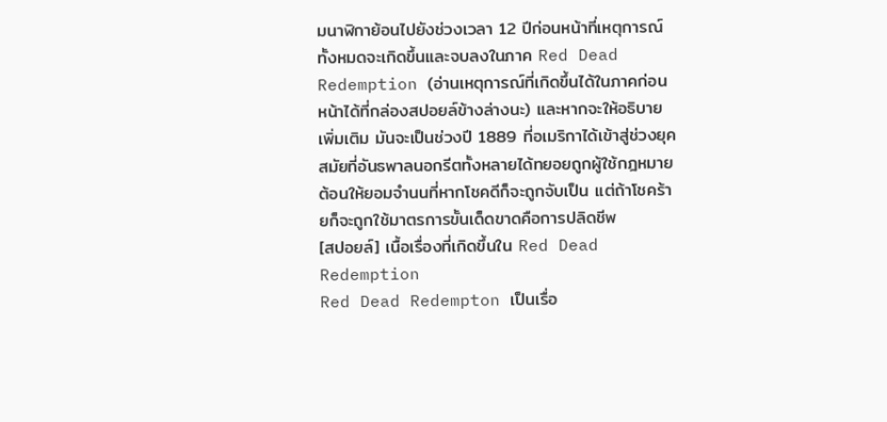มนาฬิกาย้อนไปยังช่วงเวลา 12 ปีก่อนหน้าที่เหตุการณ์ทั้งหมดจะเกิดขึ้นและจบลงในภาค Red Dead Redemption (อ่านเหตุการณ์ที่เกิดขึ้นได้ในภาคก่อนหน้าได้ที่กล่องสปอยล์ข้างล่างนะ) และหากจะให้อธิบายเพิ่มเติม มันจะเป็นช่วงปี 1889 ที่อเมริกาได้เข้าสู่ช่วงยุคสมัยที่อันธพาลนอกรีตทั้งหลายได้ทยอยถูกผู้ใช้กฎหมายต้อนให้ยอมจำนนที่หากโชคดีก็จะถูกจับเป็น แต่ถ้าโชคร้ายก็จะถูกใช้มาตรการขั้นเด็ดขาดคือการปลิดชีพ
[สปอยล์] เนื้อเรื่องที่เกิดขึ้นใน Red Dead Redemption
Red Dead Redempton เป็นเรื่อ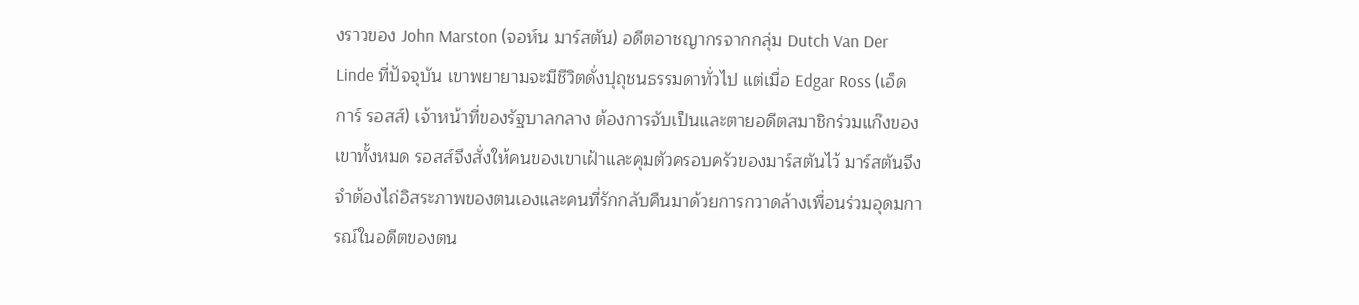งราวของ John Marston (จอห์น มาร์สตัน) อดีตอาชญากรจากกลุ่ม Dutch Van Der Linde ที่ปัจจุบัน เขาพยายามจะมีชีวิตดั่งปุถุชนธรรมดาทั่วไป แต่เมื่อ Edgar Ross (เอ็ดการ์ รอสส์) เจ้าหน้าที่ของรัฐบาลกลาง ต้องการจับเป็นและตายอดีตสมาชิกร่วมแก๊งของเขาทั้งหมด รอสส์จึงสั่งให้คนของเขาเฝ้าและคุมตัวครอบครัวของมาร์สตันไว้ มาร์สตันจึงจำต้องไถ่อิสระภาพของตนเองและคนที่รักกลับคืนมาด้วยการกวาดล้างเพื่อนร่วมอุดมการณ์ในอดีตของตน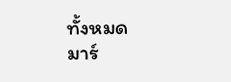ทั้งหมด
มาร์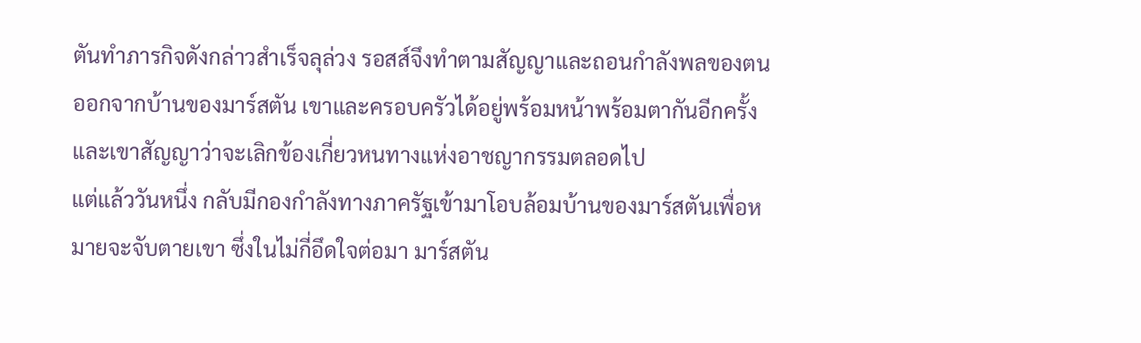ตันทำภารกิจดังกล่าวสำเร็จลุล่วง รอสส์จึงทำตามสัญญาและถอนกำลังพลของตนออกจากบ้านของมาร์สตัน เขาและครอบครัวได้อยู่พร้อมหน้าพร้อมตากันอีกครั้ง และเขาสัญญาว่าจะเลิกข้องเกี่ยวหนทางแห่งอาชญากรรมตลอดไป
แต่แล้ววันหนึ่ง กลับมีกองกำลังทางภาครัฐเข้ามาโอบล้อมบ้านของมาร์สตันเพื่อหมายจะจับตายเขา ซึ่งในไม่กี่อึดใจต่อมา มาร์สตัน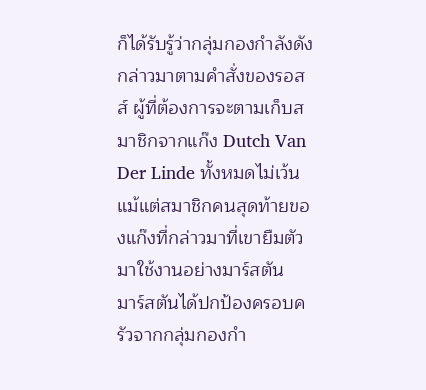ก็ได้รับรู้ว่ากลุ่มกองกำลังดังกล่าวมาตามคำสั่งของรอสส์ ผู้ที่ต้องการจะตามเก็บสมาชิกจากแก๊ง Dutch Van Der Linde ทั้งหมดไม่เว้นแม้แต่สมาชิกคนสุดท้ายของแก๊งที่กล่าวมาที่เขายืมตัวมาใช้งานอย่างมาร์สตัน
มาร์สตันได้ปกป้องครอบครัวจากกลุ่มกองกำ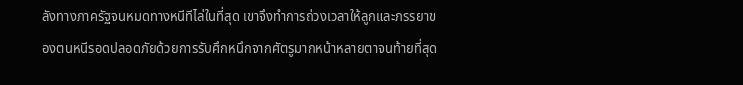ลังทางภาครัฐจนหมดทางหนีทีไล่ในที่สุด เขาจึงทำการถ่วงเวลาให้ลูกและภรรยาของตนหนีรอดปลอดภัยด้วยการรับศึกหนึกจากศัตรูมากหน้าหลายตาจนท้ายที่สุด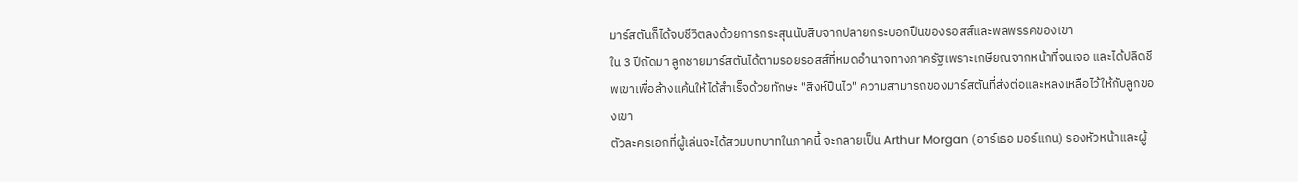มาร์สตันก็ได้จบชีวิตลงด้วยการกระสุนนับสิบจากปลายกระบอกปืนของรอสส์และพลพรรคของเขา
ใน 3 ปีถัดมา ลูกชายมาร์สตันได้ตามรอยรอสส์ที่หมดอำนาจทางภาครัฐเพราะเกษียณจากหน้าที่จนเจอ และได้ปลิดชีพเขาเพื่อล้างแค้นให้ได้สำเร็จด้วยทักษะ "สิงห์ปืนไว" ความสามารถของมาร์สตันที่ส่งต่อและหลงเหลือไว้ให้กับลูกของเขา
ตัวละครเอกที่ผู้เล่นจะได้สวมบทบาทในภาคนี้ จะกลายเป็น Arthur Morgan (อาร์เธอ มอร์แกน) รองหัวหน้าและผู้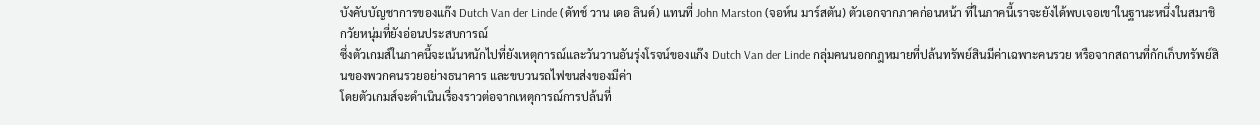บังคับบัญชาการของแก๊ง Dutch Van der Linde (ดัทช์ วาน เดอ ลินด์) แทนที่ John Marston (จอห์น มาร์สตัน) ตัวเอกจากภาคก่อนหน้า ที่ในภาคนี้เราจะยังได้พบเจอเขาในฐานะหนึ่งในสมาชิกวัยหนุ่มที่ยังอ่อนประสบการณ์
ซึ่งตัวเกมส์ในภาคนี้จะเน้นหนักไปที่ยังเหตุการณ์และวันวานอันรุ่งโรจน์ของแก๊ง Dutch Van der Linde กลุ่มคนนอกกฎหมายที่ปล้นทรัพย์สินมีค่าเฉพาะคนรวย หรือจากสถานที่กักเก็บทรัพย์สินของพวกคนรวยอย่างธนาคาร และขบวนรถไฟขนส่งของมีค่า
โดยตัวเกมส์จะดำเนินเรื่องราวต่อจากเหตุการณ์การปล้นที่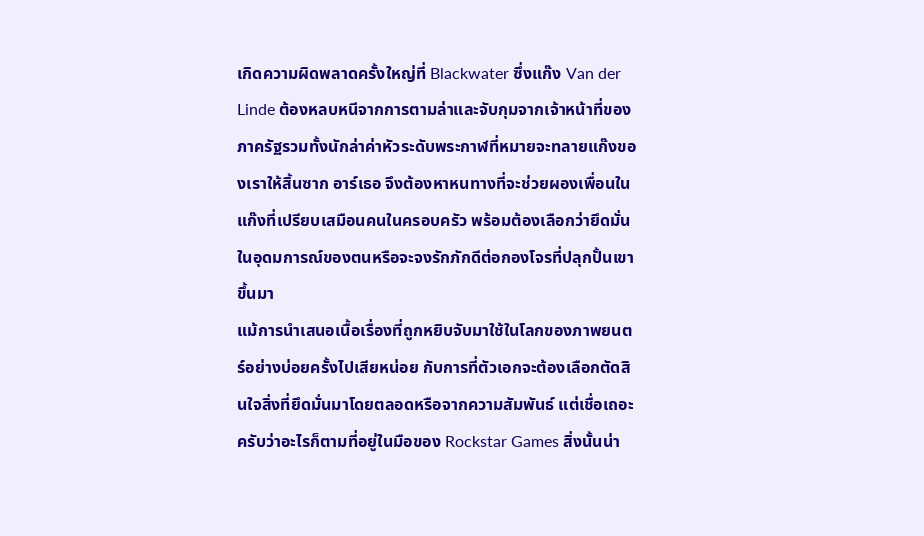เกิดความผิดพลาดครั้งใหญ่ที่ Blackwater ซึ่งแก๊ง Van der Linde ต้องหลบหนีจากการตามล่าและจับกุมจากเจ้าหน้าที่ของภาครัฐรวมทั้งนักล่าค่าหัวระดับพระกาฬที่หมายจะทลายแก๊งของเราให้สิ้นซาก อาร์เธอ จึงต้องหาหนทางที่จะช่วยผองเพื่อนในแก๊งที่เปรียบเสมือนคนในครอบครัว พร้อมต้องเลือกว่ายึดมั่นในอุดมการณ์ของตนหรือจะจงรักภักดีต่อกองโจรที่ปลุกปั้นเขาขึ้นมา
แม้การนำเสนอเนื้อเรื่องที่ถูกหยิบจับมาใช้ในโลกของภาพยนตร์อย่างบ่อยครั้งไปเสียหน่อย กับการที่ตัวเอกจะต้องเลือกตัดสินใจสิ่งที่ยึดมั่นมาโดยตลอดหรือจากความสัมพันธ์ แต่เชื่อเถอะครับว่าอะไรก็ตามที่อยู่ในมือของ Rockstar Games สิ่งนั้นน่า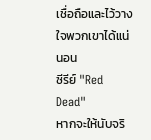เชื่อถือและไว้วางใจพวกเขาได้แน่นอน
ซีรีย์ "Red Dead"
หากจะให้นับจริ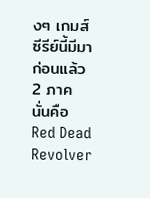งๆ เกมส์ซีรีย์นี้มีมาก่อนแล้ว 2 ภาค นั่นคือ Red Dead Revolver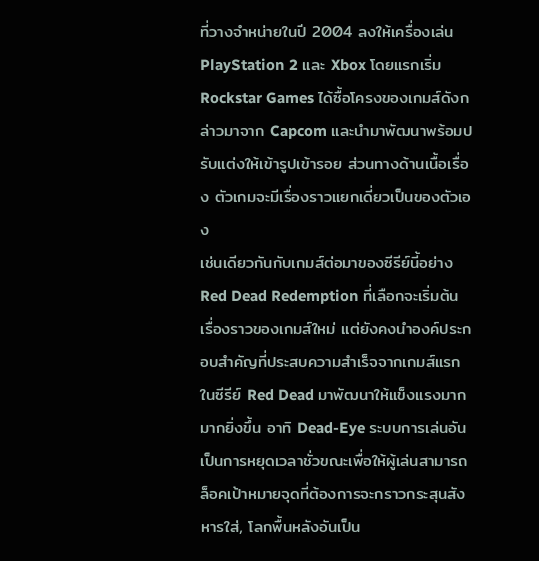ที่วางจำหน่ายในปี 2004 ลงให้เครื่องเล่น PlayStation 2 และ Xbox โดยแรกเริ่ม Rockstar Games ได้ซื้อโครงของเกมส์ดังกล่าวมาจาก Capcom และนำมาพัฒนาพร้อมปรับแต่งให้เข้ารูปเข้ารอย ส่วนทางด้านเนื้อเรื่อง ตัวเกมจะมีเรื่องราวแยกเดี่ยวเป็นของตัวเอง
เช่นเดียวกันกับเกมส์ต่อมาของซีรีย์นี้อย่าง Red Dead Redemption ที่เลือกจะเริ่มต้นเรื่องราวของเกมส์ใหม่ แต่ยังคงนำองค์ประกอบสำคัญที่ประสบความสำเร็จจากเกมส์แรกในซีรีย์ Red Dead มาพัฒนาให้แข็งแรงมากมากยิ่งขึ้น อาทิ Dead-Eye ระบบการเล่นอันเป็นการหยุดเวลาชั่วขณะเพื่อให้ผู้เล่นสามารถล็อคเป้าหมายจุดที่ต้องการจะกราวกระสุนสังหารใส่, โลกพื้นหลังอันเป็น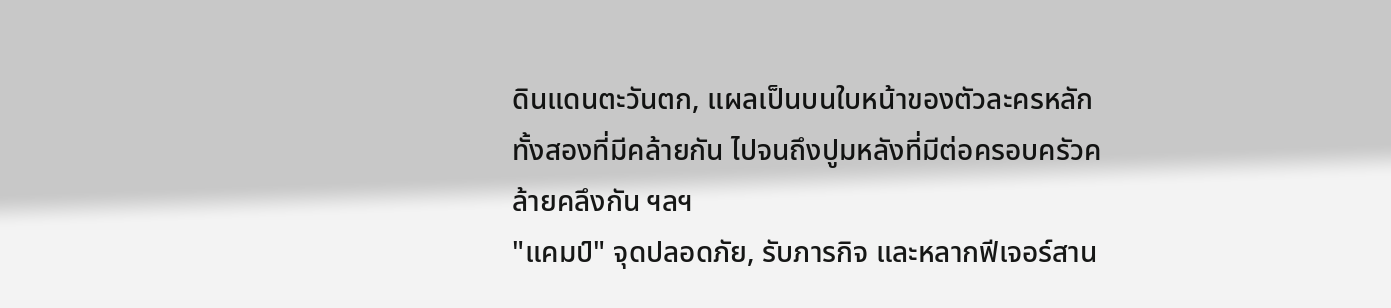ดินแดนตะวันตก, แผลเป็นบนใบหน้าของตัวละครหลักทั้งสองที่มีคล้ายกัน ไปจนถึงปูมหลังที่มีต่อครอบครัวคล้ายคลึงกัน ฯลฯ
"แคมป์" จุดปลอดภัย, รับภารกิจ และหลากฟีเจอร์สาน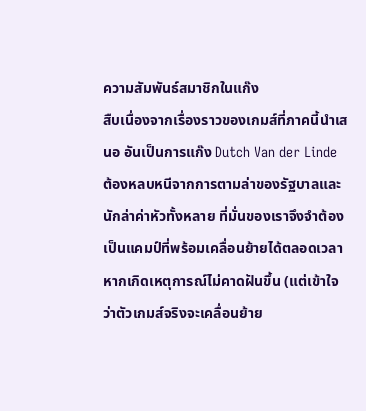ความสัมพันธ์สมาชิกในแก๊ง
สืบเนื่องจากเรื่องราวของเกมส์ที่ภาคนี้นำเสนอ อันเป็นการแก๊ง Dutch Van der Linde ต้องหลบหนีจากการตามล่าของรัฐบาลและนักล่าค่าหัวทั้งหลาย ที่มั่นของเราจึงจำต้องเป็นแคมป์ที่พร้อมเคลื่อนย้ายได้ตลอดเวลาหากเกิดเหตุการณ์ไม่คาดฝันขึ้น (แต่เข้าใจว่าตัวเกมส์จริงจะเคลื่อนย้าย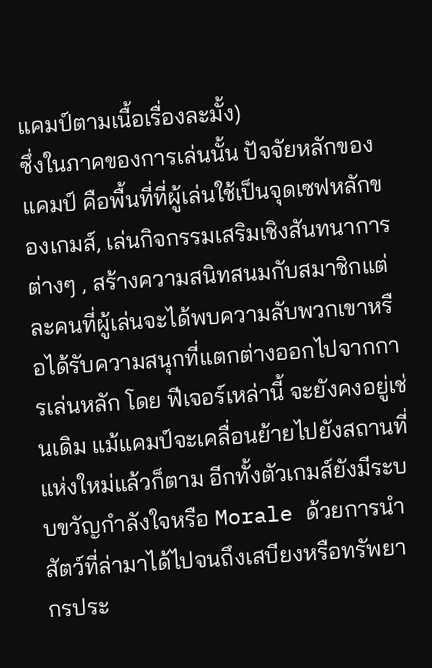แคมป์ตามเนื้อเรื่องละมั้ง)
ซึ่งในภาคของการเล่นนั้น ปัจจัยหลักของแคมป์ คือพื้นที่ที่ผู้เล่นใช้เป็นจุดเซฟหลักของเกมส์, เล่นกิจกรรมเสริมเชิงสันทนาการต่างๆ , สร้างความสนิทสนมกับสมาชิกแต่ละคนที่ผู้เล่นจะได้พบความลับพวกเขาหรือได้รับความสนุกที่แตกต่างออกไปจากการเล่นหลัก โดย ฟีเจอร์เหล่านี้ จะยังคงอยู่เช่นเดิม แม้แคมป์จะเคลื่อนย้ายไปยังสถานที่แห่งใหม่แล้วก็ตาม อีกทั้งตัวเกมส์ยังมีระบบขวัญกำลังใจหรือ Morale ด้วยการนำสัตว์ที่ล่ามาได้ไปจนถึงเสบียงหรือทรัพยากรประ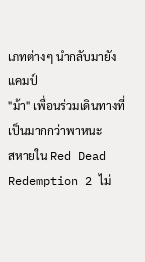เภทต่างๆ นำกลับมายังแคมป์
"ม้า" เพื่อนร่วมเดินทางที่เป็นมากกว่าพาหนะ
สหายใน Red Dead Redemption 2 ไม่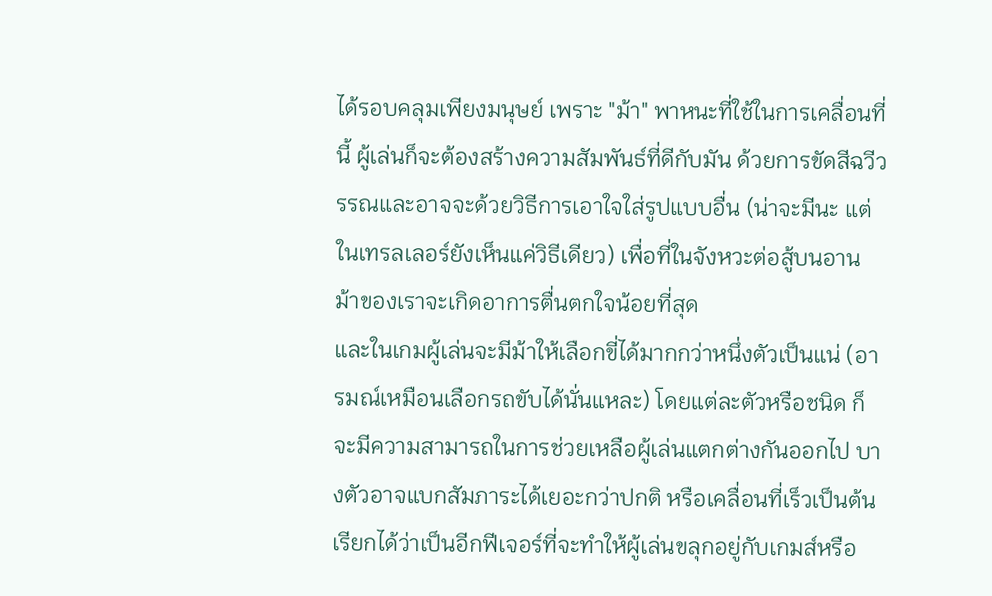ได้รอบคลุมเพียงมนุษย์ เพราะ "ม้า" พาหนะที่ใช้ในการเคลื่อนที่นี้ ผู้เล่นก็จะต้องสร้างความสัมพันธ์ที่ดีกับมัน ด้วยการขัดสีฉวีวรรณและอาจจะด้วยวิธีการเอาใจใส่รูปแบบอื่น (น่าจะมีนะ แต่ในเทรลเลอร์ยังเห็นแค่วิธีเดียว) เพื่อที่ในจังหวะต่อสู้บนอาน ม้าของเราจะเกิดอาการตื่นตกใจน้อยที่สุด
และในเกมผู้เล่นจะมีม้าให้เลือกขี่ได้มากกว่าหนึ่งตัวเป็นแน่ (อารมณ์เหมือนเลือกรถขับได้นั่นแหละ) โดยแต่ละตัวหรือชนิด ก็จะมีความสามารถในการช่วยเหลือผู้เล่นแตกต่างกันออกไป บางตัวอาจแบกสัมภาระได้เยอะกว่าปกติ หรือเคลื่อนที่เร็วเป็นต้น เรียกได้ว่าเป็นอีกฟีเจอร์ที่จะทำให้ผู้เล่นขลุกอยู่กับเกมส์หรือ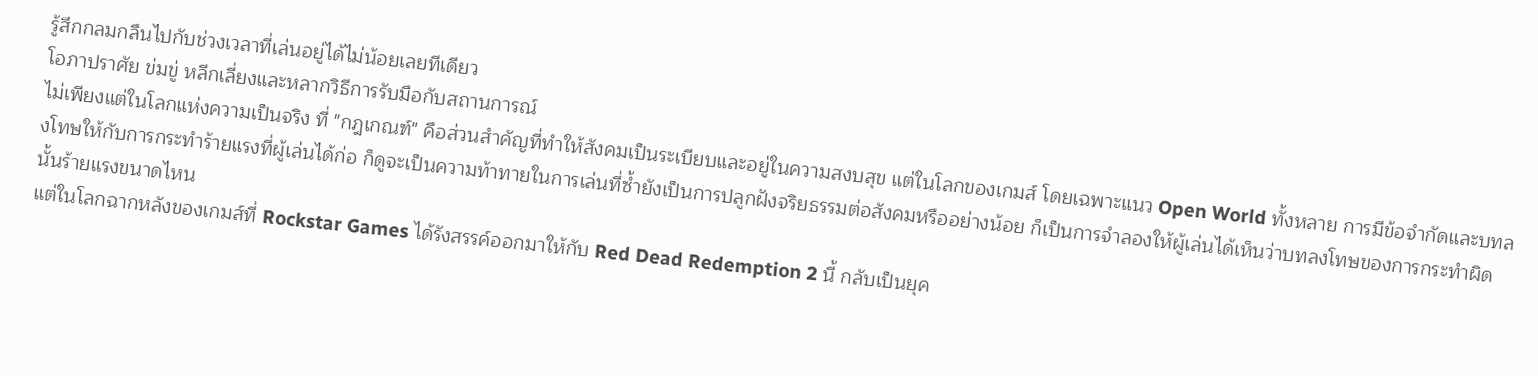รู้สึกกลมกลืนไปกับช่วงเวลาที่เล่นอยู่ได้ไม่น้อยเลยทีเดียว
โอภาปราศัย ข่มขู่ หลีกเลี่ยงและหลากวิธีการรับมือกับสถานการณ์
ไม่เพียงแต่ในโลกแห่งความเป็นจริง ที่ "กฎเกณฑ์" คือส่วนสำคัญที่ทำให้สังคมเป็นระเบียบและอยู่ในความสงบสุข แต่ในโลกของเกมส์ โดยเฉพาะแนว Open World ทั้งหลาย การมีข้อจำกัดและบทลงโทษให้กับการกระทำร้ายแรงที่ผู้เล่นได้ก่อ ก็ดูจะเป็นความท้าทายในการเล่นที่ซ้ำยังเป็นการปลูกฝังจริยธรรมต่อสังคมหรืออย่างน้อย ก็เป็นการจำลองให้ผู้เล่นได้เห็นว่าบทลงโทษของการกระทำผิดนั้นร้ายแรงขนาดไหน
แต่ในโลกฉากหลังของเกมส์ที่ Rockstar Games ได้รังสรรค์ออกมาให้กับ Red Dead Redemption 2 นี้ กลับเป็นยุค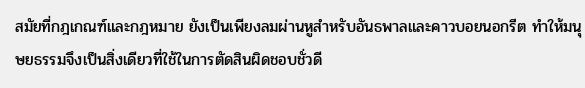สมัยที่กฎเกณฑ์และกฎหมาย ยังเป็นเพียงลมผ่านหูสำหรับอันธพาลและคาวบอยนอกรีต ทำให้มนุษยธรรมจึงเป็นสิ่งเดียวที่ใช้ในการตัดสินผิดชอบชั่วดี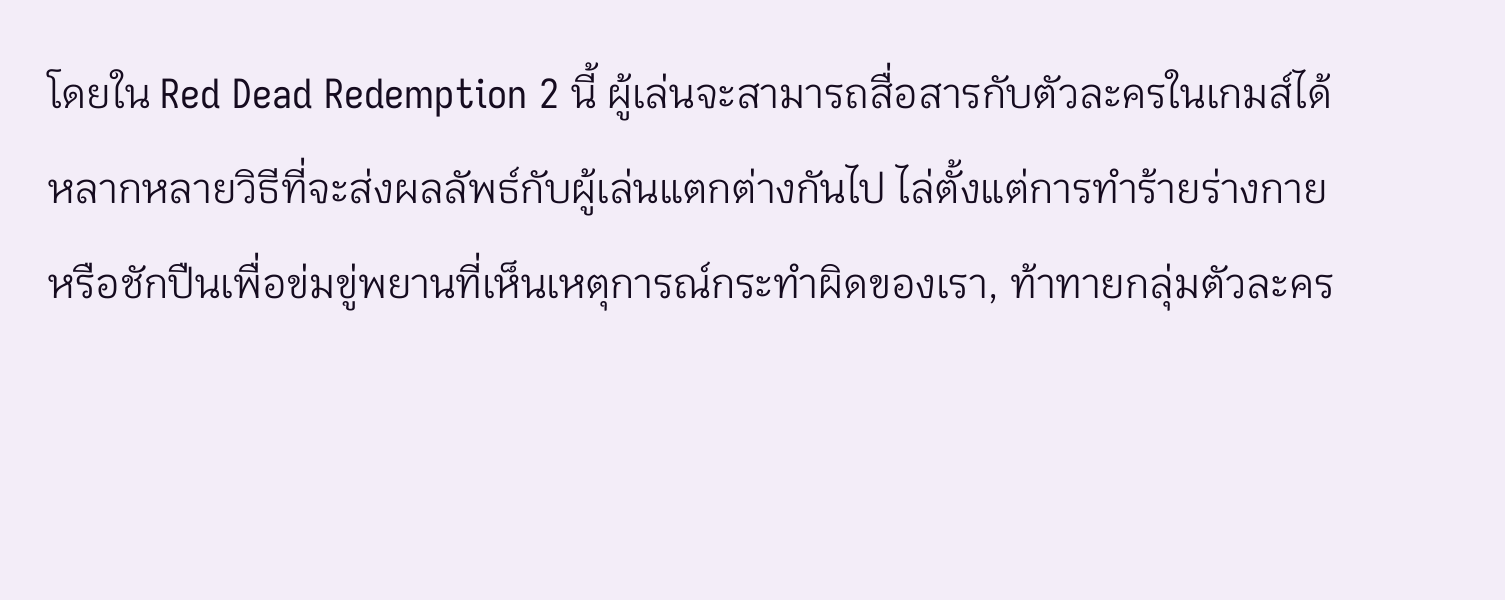โดยใน Red Dead Redemption 2 นี้ ผู้เล่นจะสามารถสื่อสารกับตัวละครในเกมส์ได้หลากหลายวิธีที่จะส่งผลลัพธ์กับผู้เล่นแตกต่างกันไป ไล่ตั้งแต่การทำร้ายร่างกายหรือชักปืนเพื่อข่มขู่พยานที่เห็นเหตุการณ์กระทำผิดของเรา, ท้าทายกลุ่มตัวละคร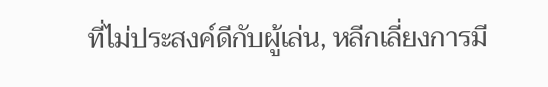ที่ไม่ประสงค์ดีกับผู้เล่น, หลีกเลี่ยงการมี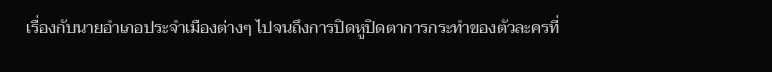เรื่องกับนายอำเภอประจำเมืองต่างๆ ไปจนถึงการปิดหูปิดตาการกระทำของตัวละครที่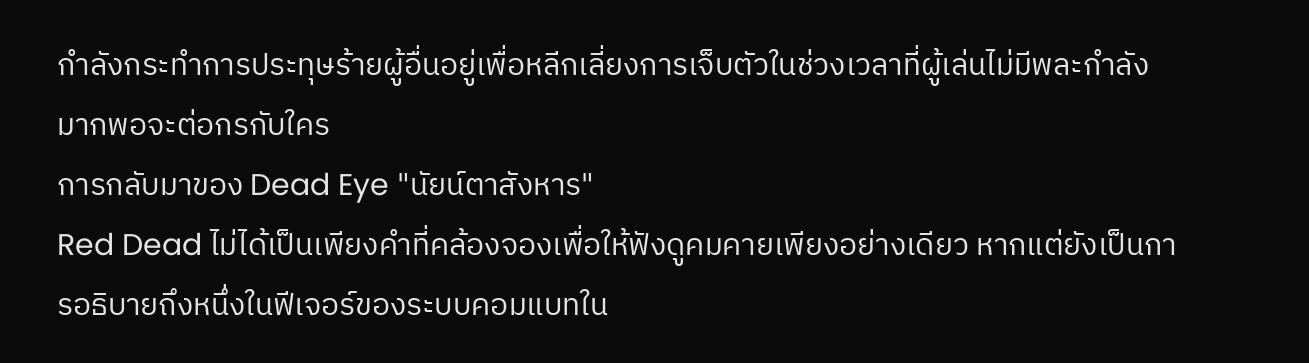กำลังกระทำการประทุษร้ายผู้อื่นอยู่เพื่อหลีกเลี่ยงการเจ็บตัวในช่วงเวลาที่ผู้เล่นไม่มีพละกำลังมากพอจะต่อกรกับใคร
การกลับมาของ Dead Eye "นัยน์ตาสังหาร"
Red Dead ไม่ได้เป็นเพียงคำที่คล้องจองเพื่อให้ฟังดูคมคายเพียงอย่างเดียว หากแต่ยังเป็นการอธิบายถึงหนึ่งในฟีเจอร์ของระบบคอมแบทใน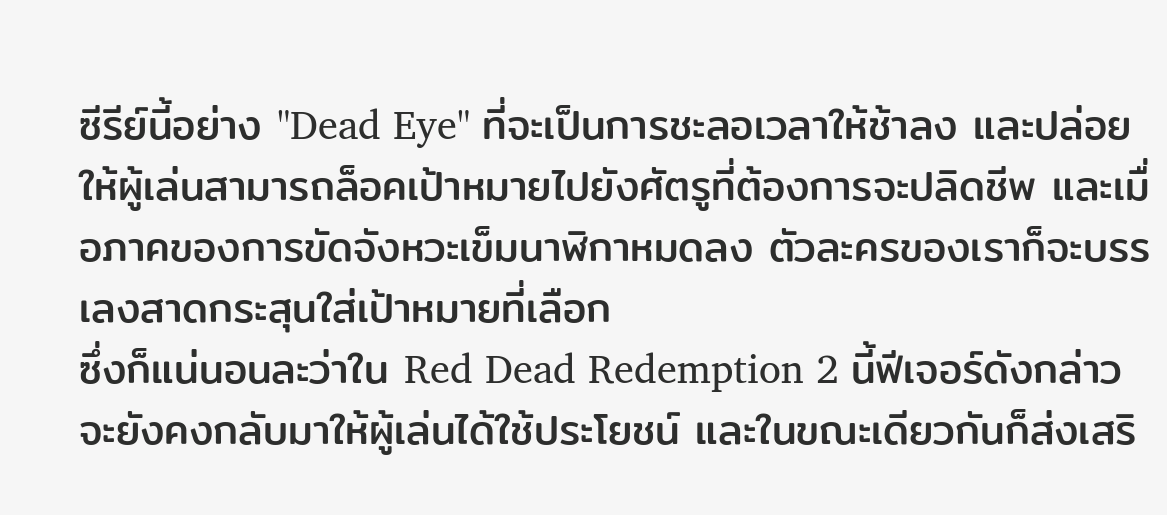ซีรีย์นี้อย่าง "Dead Eye" ที่จะเป็นการชะลอเวลาให้ช้าลง และปล่อยให้ผู้เล่นสามารถล็อคเป้าหมายไปยังศัตรูที่ต้องการจะปลิดชีพ และเมื่อภาคของการขัดจังหวะเข็มนาฬิกาหมดลง ตัวละครของเราก็จะบรรเลงสาดกระสุนใส่เป้าหมายที่เลือก
ซึ่งก็แน่นอนละว่าใน Red Dead Redemption 2 นี้ฟีเจอร์ดังกล่าวจะยังคงกลับมาให้ผู้เล่นได้ใช้ประโยชน์ และในขณะเดียวกันก็ส่งเสริ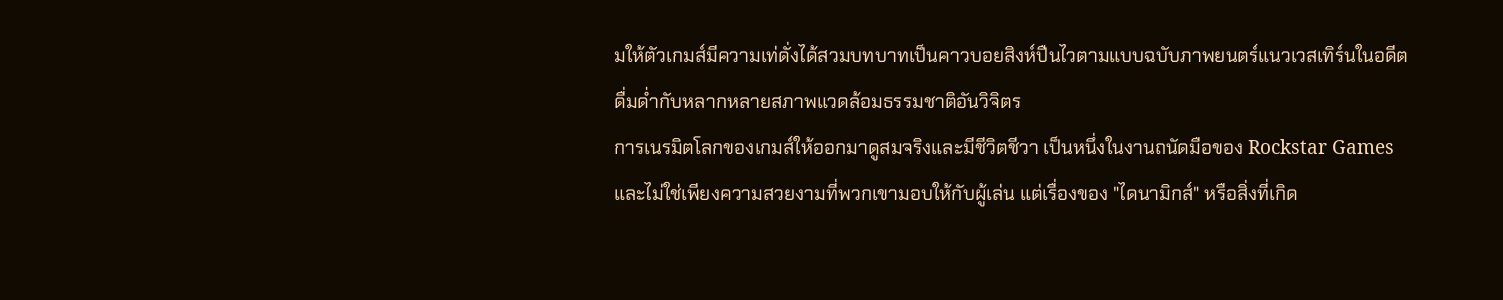มให้ตัวเกมส์มีความเท่ดั่งได้สวมบทบาทเป็นคาวบอยสิงห์ปืนไวตามแบบฉบับภาพยนตร์แนวเวสเทิร์นในอดีต
ดื่มด่ำกับหลากหลายสภาพแวดล้อมธรรมชาติอันวิจิตร
การเนรมิตโลกของเกมส์ให้ออกมาดูสมจริงและมีชีวิตชีวา เป็นหนึ่งในงานถนัดมือของ Rockstar Games และไม่ใช่เพียงความสวยงามที่พวกเขามอบให้กับผู้เล่น แต่เรื่องของ "ไดนามิกส์" หรือสิ่งที่เกิด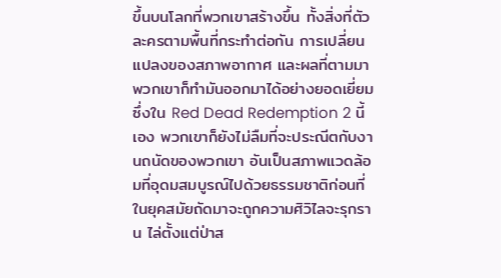ขึ้นบนโลกที่พวกเขาสร้างขึ้น ทั้งสิ่งที่ตัวละครตามพื้นที่กระทำต่อกัน การเปลี่ยนแปลงของสภาพอากาศ และผลที่ตามมา พวกเขาก็ทำมันออกมาได้อย่างยอดเยี่ยม
ซึ่งใน Red Dead Redemption 2 นี้เอง พวกเขาก็ยังไม่ลืมที่จะประณีตกับงานถนัดของพวกเขา อันเป็นสภาพแวดล้อมที่อุดมสมบูรณ์ไปด้วยธรรมชาติก่อนที่ในยุคสมัยถัดมาจะถูกความศิวิไลจะรุกราน ไล่ตั้งแต่ป่าส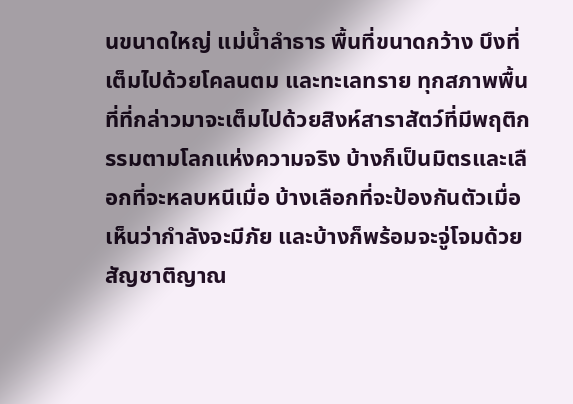นขนาดใหญ่ แม่น้ำลำธาร พื้นที่ขนาดกว้าง บึงที่เต็มไปด้วยโคลนตม และทะเลทราย ทุกสภาพพื้นที่ที่กล่าวมาจะเต็มไปด้วยสิงห์สาราสัตว์ที่มีพฤติกรรมตามโลกแห่งความจริง บ้างก็เป็นมิตรและเลือกที่จะหลบหนีเมื่อ บ้างเลือกที่จะป้องกันตัวเมื่อเห็นว่ากำลังจะมีภัย และบ้างก็พร้อมจะจู่โจมด้วยสัญชาติญาณ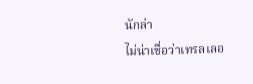นักล่า
ไม่น่าเชื่อว่าเทรลเลอ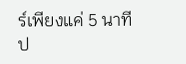ร์เพียงแค่ 5 นาทีป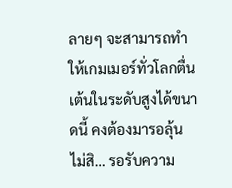ลายๆ จะสามารถทำให้เกมเมอร์ทั่วโลกตื่นเต้นในระดับสูงได้ขนาดนี้ คงต้องมารอลุ้น ไม่สิ… รอรับความ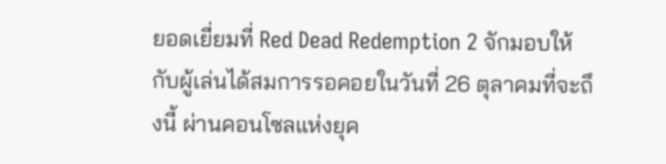ยอดเยี่ยมที่ Red Dead Redemption 2 จักมอบให้กับผู้เล่นได้สมการรอคอยในวันที่ 26 ตุลาคมที่จะถึงนี้ ผ่านคอนโซลแห่งยุค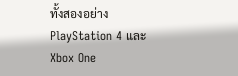ทั้งสองอย่าง PlayStation 4 และ Xbox One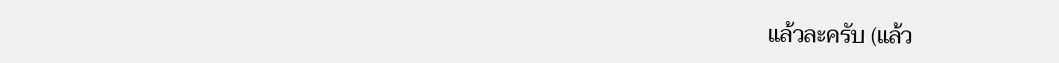แล้วละครับ (แล้ว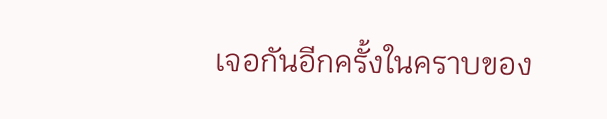เจอกันอีกครั้งในคราบของ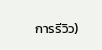การรีวิว)